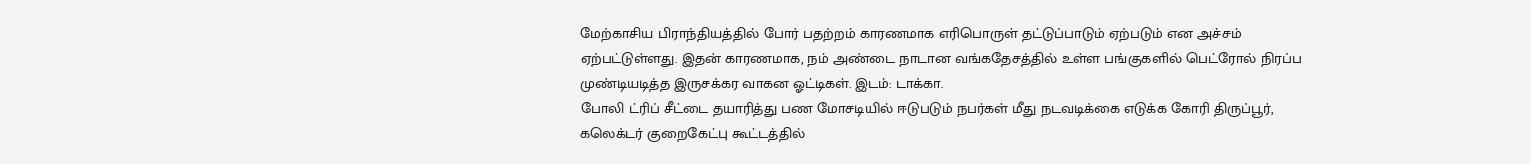மேற்காசிய பிராந்தியத்தில் போர் பதற்றம் காரணமாக எரிபொருள் தட்டுப்பாடும் ஏற்படும் என அச்சம் ஏற்பட்டுள்ளது. இதன் காரணமாக, நம் அண்டை நாடான வங்கதேசத்தில் உள்ள பங்குகளில் பெட்ரோல் நிரப்ப முண்டியடித்த இருசக்கர வாகன ஓட்டிகள். இடம்: டாக்கா.
போலி ட்ரிப் சீட்டை தயாரித்து பண மோசடியில் ஈடுபடும் நபர்கள் மீது நடவடிக்கை எடுக்க கோரி திருப்பூர், கலெக்டர் குறைகேட்பு கூட்டத்தில்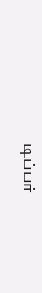டிப்பர்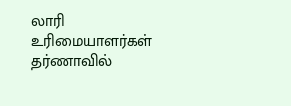லாரி உரிமையாளர்கள் தர்ணாவில்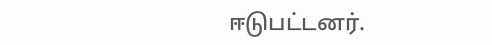ஈடுபட்டனர்.